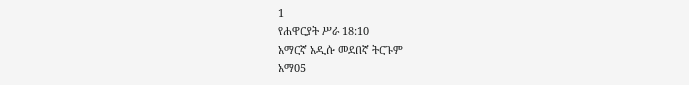1
የሐዋርያት ሥራ 18:10
አማርኛ አዲሱ መደበኛ ትርጉም
አማ05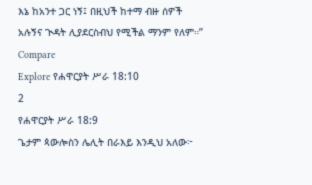እኔ ከአንተ ጋር ነኝ፤ በዚህች ከተማ ብዙ ሰዎች አሉኝና ጒዳት ሊያደርስብህ የሚችል ማንም የለም።”
Compare
Explore የሐዋርያት ሥራ 18:10
2
የሐዋርያት ሥራ 18:9
ጌታም ጳውሎስን ሌሊት በራእይ እንዲህ አለው፦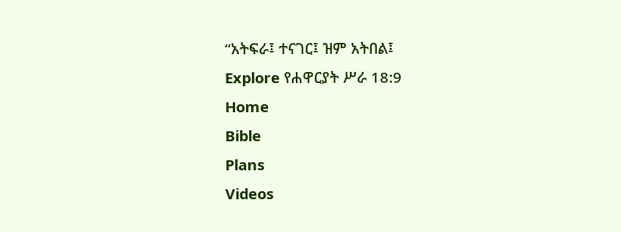“አትፍራ፤ ተናገር፤ ዝም አትበል፤
Explore የሐዋርያት ሥራ 18:9
Home
Bible
Plans
Videos